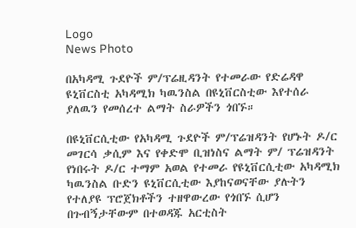Logo
News Photo

በአካዳሚ ጉደዮች ም/ፕሬዚዳንት የተመራው የድሬዳዋ ዩኒቨርስቲ አካዳሚክ ካዉንስል በዩኒቨርስቲው እየተሰራ ያለዉን የመሰረተ ልማት ስራዎችን ጎበኙ።

በዩኒቨርሲቲው የአካዳሚ ጉደዮች ም/ፕሬዝዳንት የሆኑት ዶ/ር መገርሳ ቃሲም እና የቀድሞ ቢዝነስና ልማት ም/ ፕሬዝዳንት የነበሩት ዶ/ር ተማም አወል የተመራ የዩኒቨርሲቲው አካዳሚክ ካዉንስል ቡድን ዩኒቨርሲቲው እያከናወናቸው ያሉትን የተለያዩ ፕሮጀክቶችን ተዘዋውረው የጎበኙ ሲሆን በጉብኝታቸውም በተወዳጁ አርቲስት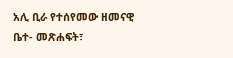አሊ ቢራ የተሰየመው ዘመናዊ ቤተ- መጽሐፍት፣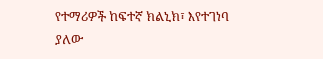የተማሪዎች ከፍተኛ ክልኒክ፣ እየተገነባ ያለው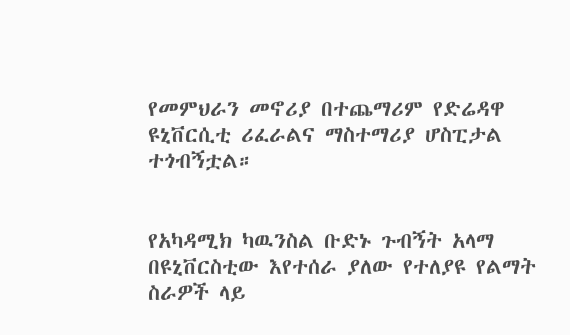የመምህራን መኖሪያ በተጨማሪም የድሬዳዋ ዩኒቨርሲቲ ሪፈራልና ማስተማሪያ ሆስፒታል ተጎብኝቷል።


የአካዳሚክ ካዉንስል ቡድኑ ጉብኝት አላማ በዩኒቨርስቲው እየተሰራ ያለው የተለያዩ የልማት ስራዎች ላይ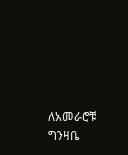ለአመራሮቹ ግንዛቤ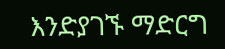እንድያገኙ ማድርግ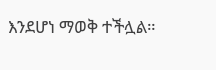እንደሆነ ማወቅ ተችሏል።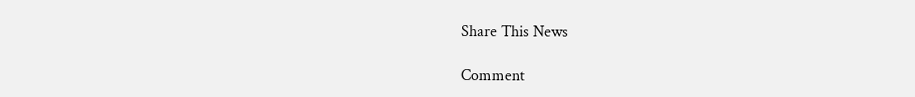Share This News

Comment